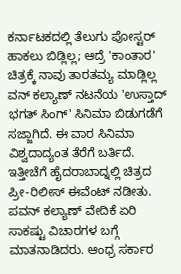ಕರ್ನಾಟಕದಲ್ಲಿ ತೆಲುಗು ಪೋಸ್ಟರ್ ಹಾಕಲು ಬಿಡ್ಲಿಲ್ಲ; ಆದ್ರೆ 'ಕಾಂತಾರ' ಚಿತ್ರಕ್ಕೆ ನಾವು ತಾರತಮ್ಯ ಮಾಡ್ಲಿಲ್ಲ
ವನ್ ಕಲ್ಯಾಣ್ ನಟನೆಯ 'ಉಸ್ತಾದ್ ಭಗತ್ ಸಿಂಗ್' ಸಿನಿಮಾ ಬಿಡುಗಡೆಗೆ ಸಜ್ಜಾಗಿದೆ. ಈ ವಾರ ಸಿನಿಮಾ ವಿಶ್ವದಾದ್ಯಂತ ತೆರೆಗೆ ಬರ್ತಿದೆ. ಇತ್ತೀಚೆಗೆ ಹೈದರಾಬಾದ್ನಲ್ಲಿ ಚಿತ್ರದ ಪ್ರೀ-ರಿಲೀಸ್ ಈವೆಂಟ್ ನಡೀತು. ಪವನ್ ಕಲ್ಯಾಣ್ ವೇದಿಕೆ ಏರಿ ಸಾಕಷ್ಟು ವಿಚಾರಗಳ ಬಗ್ಗೆ ಮಾತನಾಡಿದರು. ಆಂಧ್ರ ಸರ್ಕಾರ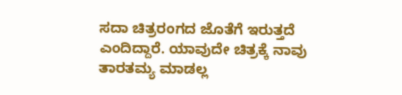ಸದಾ ಚಿತ್ರರಂಗದ ಜೊತೆಗೆ ಇರುತ್ತದೆ ಎಂದಿದ್ದಾರೆ. ಯಾವುದೇ ಚಿತ್ರಕ್ಕೆ ನಾವು ತಾರತಮ್ಯ ಮಾಡಲ್ಲ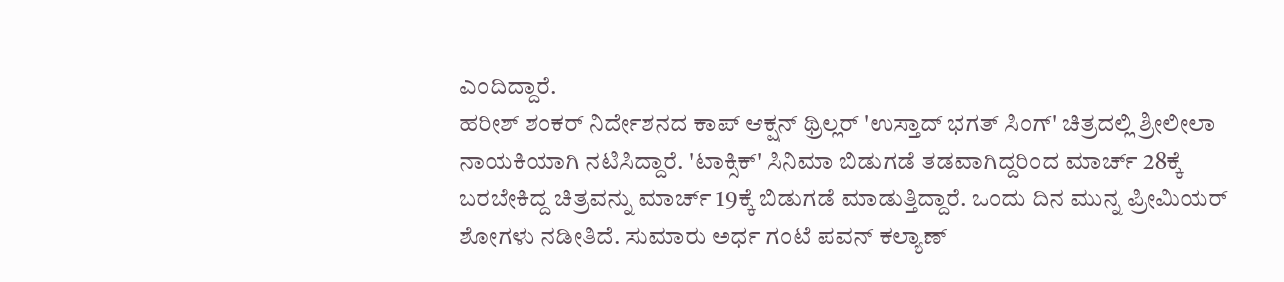ಎಂದಿದ್ದಾರೆ.
ಹರೀಶ್ ಶಂಕರ್ ನಿರ್ದೇಶನದ ಕಾಪ್ ಆಕ್ಷನ್ ಥ್ರಿಲ್ಲರ್ 'ಉಸ್ತಾದ್ ಭಗತ್ ಸಿಂಗ್' ಚಿತ್ರದಲ್ಲಿ ಶ್ರೀಲೀಲಾ ನಾಯಕಿಯಾಗಿ ನಟಿಸಿದ್ದಾರೆ. 'ಟಾಕ್ಸಿಕ್' ಸಿನಿಮಾ ಬಿಡುಗಡೆ ತಡವಾಗಿದ್ದರಿಂದ ಮಾರ್ಚ್ 28ಕ್ಕೆ ಬರಬೇಕಿದ್ದ ಚಿತ್ರವನ್ನು ಮಾರ್ಚ್ 19ಕ್ಕೆ ಬಿಡುಗಡೆ ಮಾಡುತ್ತಿದ್ದಾರೆ. ಒಂದು ದಿನ ಮುನ್ನ ಪ್ರೀಮಿಯರ್ ಶೋಗಳು ನಡೀತಿದೆ. ಸುಮಾರು ಅರ್ಧ ಗಂಟೆ ಪವನ್ ಕಲ್ಯಾಣ್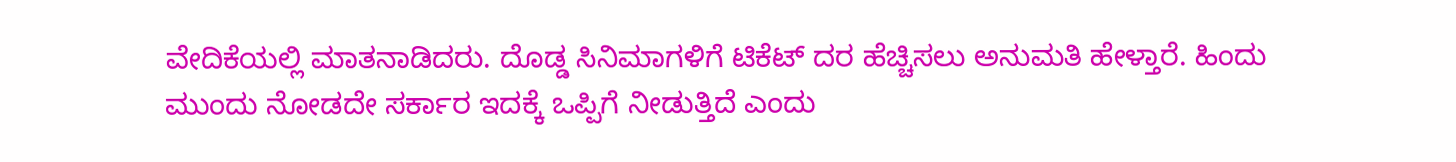ವೇದಿಕೆಯಲ್ಲಿ ಮಾತನಾಡಿದರು. ದೊಡ್ಡ ಸಿನಿಮಾಗಳಿಗೆ ಟಿಕೆಟ್ ದರ ಹೆಚ್ಚಿಸಲು ಅನುಮತಿ ಹೇಳ್ತಾರೆ. ಹಿಂದು ಮುಂದು ನೋಡದೇ ಸರ್ಕಾರ ಇದಕ್ಕೆ ಒಪ್ಪಿಗೆ ನೀಡುತ್ತಿದೆ ಎಂದು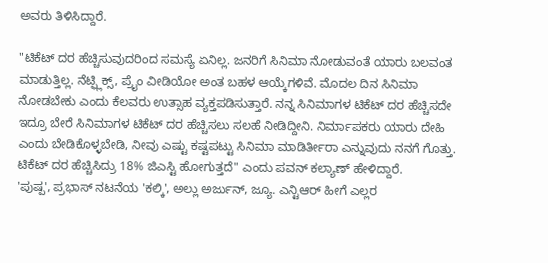ಅವರು ತಿಳಿಸಿದ್ದಾರೆ.

"ಟಿಕೆಟ್ ದರ ಹೆಚ್ಚಿಸುವುದರಿಂದ ಸಮಸ್ಯೆ ಏನಿಲ್ಲ. ಜನರಿಗೆ ಸಿನಿಮಾ ನೋಡುವಂತೆ ಯಾರು ಬಲವಂತ ಮಾಡುತ್ತಿಲ್ಲ. ನೆಟ್ಫ್ಲಿಕ್ಸ್, ಪ್ರೈಂ ವೀಡಿಯೋ ಅಂತ ಬಹಳ ಆಯ್ಕೆಗಳಿವೆ. ಮೊದಲ ದಿನ ಸಿನಿಮಾ ನೋಡಬೇಕು ಎಂದು ಕೆಲವರು ಉತ್ಸಾಹ ವ್ಯಕ್ತಪಡಿಸುತ್ತಾರೆ. ನನ್ನ ಸಿನಿಮಾಗಳ ಟಿಕೆಟ್ ದರ ಹೆಚ್ಚಿಸದೇ ಇದ್ರೂ ಬೇರೆ ಸಿನಿಮಾಗಳ ಟಿಕೆಟ್ ದರ ಹೆಚ್ಚಿಸಲು ಸಲಹೆ ನೀಡಿದ್ದೀನಿ. ನಿರ್ಮಾಪಕರು ಯಾರು ದೇಹಿ ಎಂದು ಬೇಡಿಕೊಳ್ಳಬೇಡಿ, ನೀವು ಎಷ್ಟು ಕಷ್ಟಪಟ್ಟು ಸಿನಿಮಾ ಮಾಡಿರ್ತೀರಾ ಎನ್ನುವುದು ನನಗೆ ಗೊತ್ತು. ಟಿಕೆಟ್ ದರ ಹೆಚ್ಚಿಸಿದ್ರು 18% ಜಿಎಸ್ಟಿ ಹೋಗುತ್ತದೆ" ಎಂದು ಪವನ್ ಕಲ್ಯಾಣ್ ಹೇಳಿದ್ದಾರೆ.
'ಪುಷ್ಪ', ಪ್ರಭಾಸ್ ನಟನೆಯ 'ಕಲ್ಕಿ', ಅಲ್ಲು ಅರ್ಜುನ್, ಜ್ಯೂ. ಎನ್ಟಿಆರ್ ಹೀಗೆ ಎಲ್ಲರ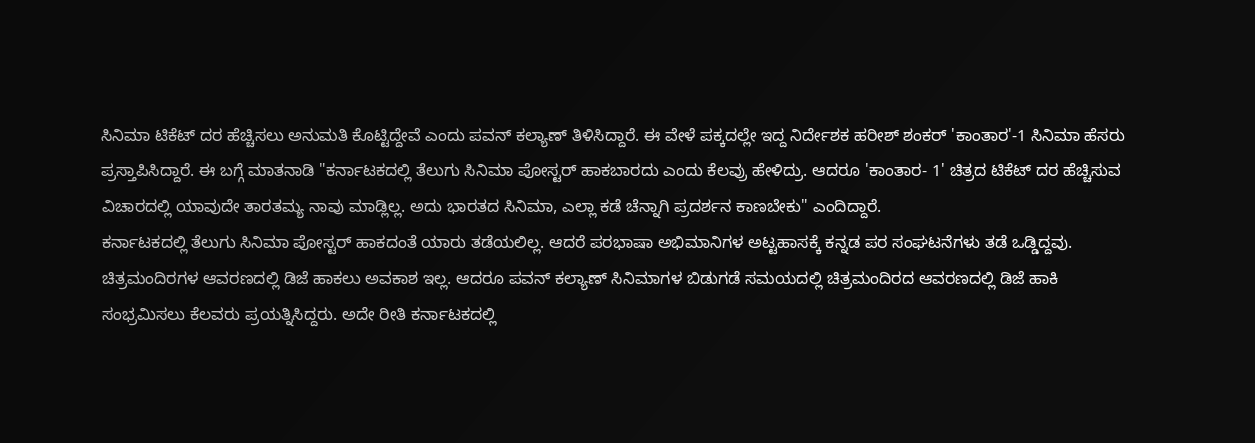ಸಿನಿಮಾ ಟಿಕೆಟ್ ದರ ಹೆಚ್ಚಿಸಲು ಅನುಮತಿ ಕೊಟ್ಟಿದ್ದೇವೆ ಎಂದು ಪವನ್ ಕಲ್ಯಾಣ್ ತಿಳಿಸಿದ್ದಾರೆ. ಈ ವೇಳೆ ಪಕ್ಕದಲ್ಲೇ ಇದ್ದ ನಿರ್ದೇಶಕ ಹರೀಶ್ ಶಂಕರ್ 'ಕಾಂತಾರ'-1 ಸಿನಿಮಾ ಹೆಸರು ಪ್ರಸ್ತಾಪಿಸಿದ್ದಾರೆ. ಈ ಬಗ್ಗೆ ಮಾತನಾಡಿ "ಕರ್ನಾಟಕದಲ್ಲಿ ತೆಲುಗು ಸಿನಿಮಾ ಪೋಸ್ಟರ್ ಹಾಕಬಾರದು ಎಂದು ಕೆಲವ್ರು ಹೇಳಿದ್ರು. ಆದರೂ 'ಕಾಂತಾರ- 1' ಚಿತ್ರದ ಟಿಕೆಟ್ ದರ ಹೆಚ್ಚಿಸುವ ವಿಚಾರದಲ್ಲಿ ಯಾವುದೇ ತಾರತಮ್ಯ ನಾವು ಮಾಡ್ಲಿಲ್ಲ. ಅದು ಭಾರತದ ಸಿನಿಮಾ, ಎಲ್ಲಾ ಕಡೆ ಚೆನ್ನಾಗಿ ಪ್ರದರ್ಶನ ಕಾಣಬೇಕು" ಎಂದಿದ್ದಾರೆ.
ಕರ್ನಾಟಕದಲ್ಲಿ ತೆಲುಗು ಸಿನಿಮಾ ಪೋಸ್ಟರ್ ಹಾಕದಂತೆ ಯಾರು ತಡೆಯಲಿಲ್ಲ. ಆದರೆ ಪರಭಾಷಾ ಅಭಿಮಾನಿಗಳ ಅಟ್ಟಹಾಸಕ್ಕೆ ಕನ್ನಡ ಪರ ಸಂಘಟನೆಗಳು ತಡೆ ಒಡ್ಡಿದ್ದವು. ಚಿತ್ರಮಂದಿರಗಳ ಆವರಣದಲ್ಲಿ ಡಿಜೆ ಹಾಕಲು ಅವಕಾಶ ಇಲ್ಲ. ಆದರೂ ಪವನ್ ಕಲ್ಯಾಣ್ ಸಿನಿಮಾಗಳ ಬಿಡುಗಡೆ ಸಮಯದಲ್ಲಿ ಚಿತ್ರಮಂದಿರದ ಆವರಣದಲ್ಲಿ ಡಿಜೆ ಹಾಕಿ ಸಂಭ್ರಮಿಸಲು ಕೆಲವರು ಪ್ರಯತ್ನಿಸಿದ್ದರು. ಅದೇ ರೀತಿ ಕರ್ನಾಟಕದಲ್ಲಿ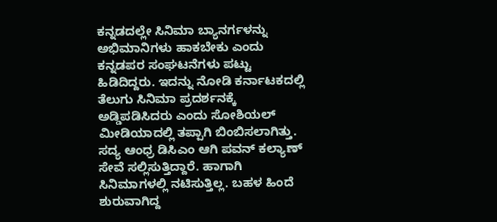ಕನ್ನಡದಲ್ಲೇ ಸಿನಿಮಾ ಬ್ಯಾನರ್ಗಳನ್ನು ಅಭಿಮಾನಿಗಳು ಹಾಕಬೇಕು ಎಂದು ಕನ್ನಡಪರ ಸಂಘಟನೆಗಳು ಪಟ್ಟು ಹಿಡಿದಿದ್ದರು. ಇದನ್ನು ನೋಡಿ ಕರ್ನಾಟಕದಲ್ಲಿ ತೆಲುಗು ಸಿನಿಮಾ ಪ್ರದರ್ಶನಕ್ಕೆ ಅಡ್ಡಿಪಡಿಸಿದರು ಎಂದು ಸೋಶಿಯಲ್ ಮೀಡಿಯಾದಲ್ಲಿ ತಪ್ಪಾಗಿ ಬಿಂಬಿಸಲಾಗಿತ್ತು.
ಸದ್ಯ ಆಂಧ್ರ ಡಿಸಿಎಂ ಆಗಿ ಪವನ್ ಕಲ್ಯಾಣ್ ಸೇವೆ ಸಲ್ಲಿಸುತ್ತಿದ್ದಾರೆ. ಹಾಗಾಗಿ ಸಿನಿಮಾಗಳಲ್ಲಿ ನಟಿಸುತ್ತಿಲ್ಲ. ಬಹಳ ಹಿಂದೆ ಶುರುವಾಗಿದ್ದ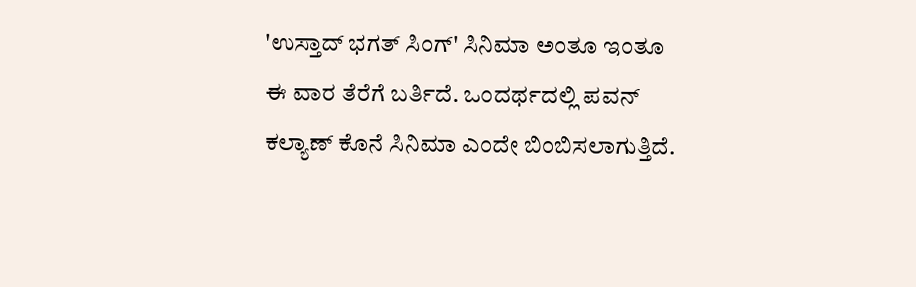'ಉಸ್ತಾದ್ ಭಗತ್ ಸಿಂಗ್' ಸಿನಿಮಾ ಅಂತೂ ಇಂತೂ ಈ ವಾರ ತೆರೆಗೆ ಬರ್ತಿದೆ. ಒಂದರ್ಥದಲ್ಲಿ ಪವನ್ ಕಲ್ಯಾಣ್ ಕೊನೆ ಸಿನಿಮಾ ಎಂದೇ ಬಿಂಬಿಸಲಾಗುತ್ತಿದೆ.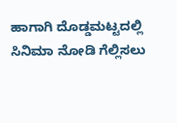ಹಾಗಾಗಿ ದೊಡ್ಡಮಟ್ಟದಲ್ಲಿ ಸಿನಿಮಾ ನೋಡಿ ಗೆಲ್ಲಿಸಲು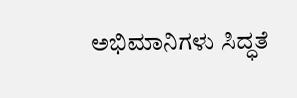ಅಭಿಮಾನಿಗಳು ಸಿದ್ಧತೆ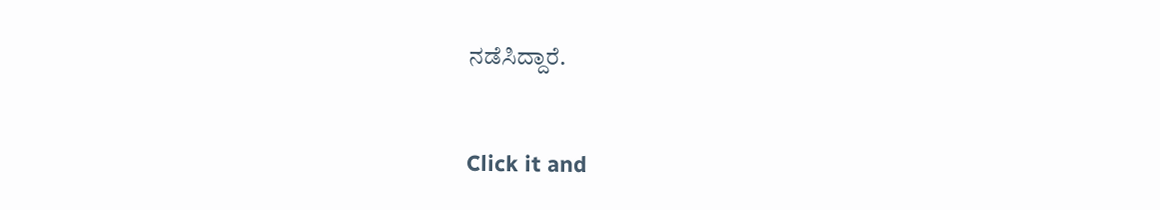ನಡೆಸಿದ್ದಾರೆ.


Click it and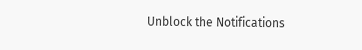Unblock the Notifications